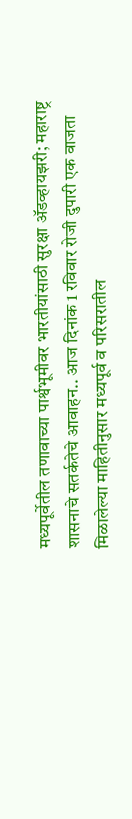मध्यपूर्वेतील तणावाच्या पार्श्वभूमीवर भारतीयांसाठी सुरक्षा ॲडव्हायझरी; महाराष्ट्र शासनाचे सतर्कतेचे आवाहन.. आज दिनांक 1 रविवार रोजी दुपारी एक वाजता मिळालेल्या माहितीनुसार मध्यपूर्व व परिसरातील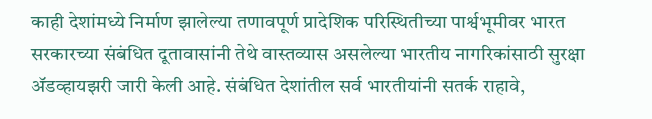काही देशांमध्ये निर्माण झालेल्या तणावपूर्ण प्रादेशिक परिस्थितीच्या पार्श्वभूमीवर भारत सरकारच्या संबंधित दूतावासांनी तेथे वास्तव्यास असलेल्या भारतीय नागरिकांसाठी सुरक्षा ॲडव्हायझरी जारी केली आहे. संबंधित देशांतील सर्व भारतीयांनी सतर्क राहावे,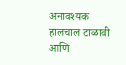अनावश्यक हालचाल टाळावी आणि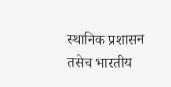स्थानिक प्रशासन तसेच भारतीय